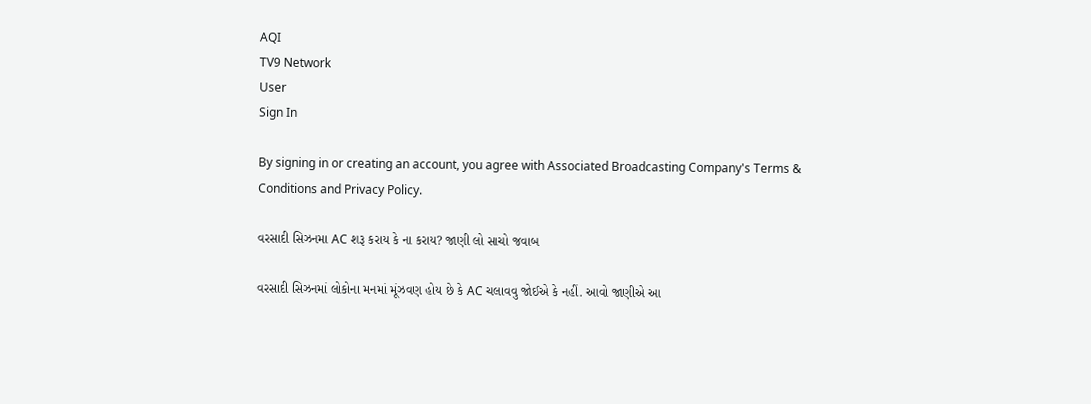AQI
TV9 Network
User
Sign In

By signing in or creating an account, you agree with Associated Broadcasting Company's Terms & Conditions and Privacy Policy.

વરસાદી સિઝનમા AC શરૂ કરાય કે ના કરાય? જાણી લો સાચો જવાબ

વરસાદી સિઝનમાં લોકોના મનમાં મૂંઝવણ હોય છે કે AC ચલાવવુ જોઈએ કે નહીં. આવો જાણીએ આ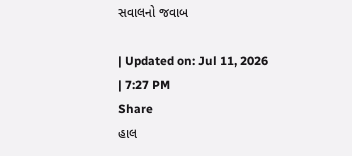સવાલનો જવાબ

| Updated on: Jul 11, 2026 | 7:27 PM
Share
હાલ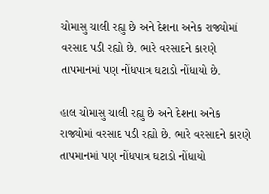ચોમાસુ ચાલી રહ્યુ છે અને દેશના અનેક રાજ્યોમાં વરસાદ પડી રહ્યો છે. ભારે વરસાદને કારણે તાપમાનમાં પણ નોંધપાત્ર ઘટાડો નોંધાયો છે.

હાલ ચોમાસુ ચાલી રહ્યુ છે અને દેશના અનેક રાજ્યોમાં વરસાદ પડી રહ્યો છે. ભારે વરસાદને કારણે તાપમાનમાં પણ નોંધપાત્ર ઘટાડો નોંધાયો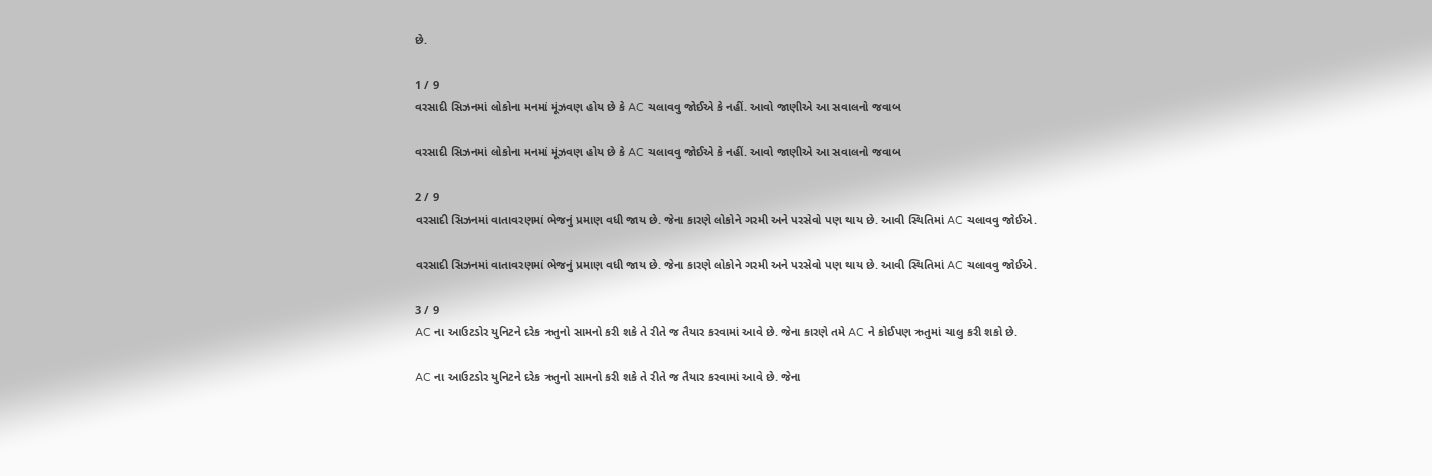છે.

1 / 9
વરસાદી સિઝનમાં લોકોના મનમાં મૂંઝવણ હોય છે કે AC ચલાવવુ જોઈએ કે નહીં. આવો જાણીએ આ સવાલનો જવાબ

વરસાદી સિઝનમાં લોકોના મનમાં મૂંઝવણ હોય છે કે AC ચલાવવુ જોઈએ કે નહીં. આવો જાણીએ આ સવાલનો જવાબ

2 / 9
વરસાદી સિઝનમાં વાતાવરણમાં ભેજનું પ્રમાણ વધી જાય છે. જેના કારણે લોકોને ગરમી અને પરસેવો પણ થાય છે. આવી સ્થિતિમાં AC ચલાવવુ જોઈએ.

વરસાદી સિઝનમાં વાતાવરણમાં ભેજનું પ્રમાણ વધી જાય છે. જેના કારણે લોકોને ગરમી અને પરસેવો પણ થાય છે. આવી સ્થિતિમાં AC ચલાવવુ જોઈએ.

3 / 9
AC ના આઉટડોર યુનિટને દરેક ઋતુનો સામનો કરી શકે તે રીતે જ તૈયાર કરવામાં આવે છે. જેના કારણે તમે AC ને કોઈપણ ઋતુમાં ચાલુ કરી શકો છે.

AC ના આઉટડોર યુનિટને દરેક ઋતુનો સામનો કરી શકે તે રીતે જ તૈયાર કરવામાં આવે છે. જેના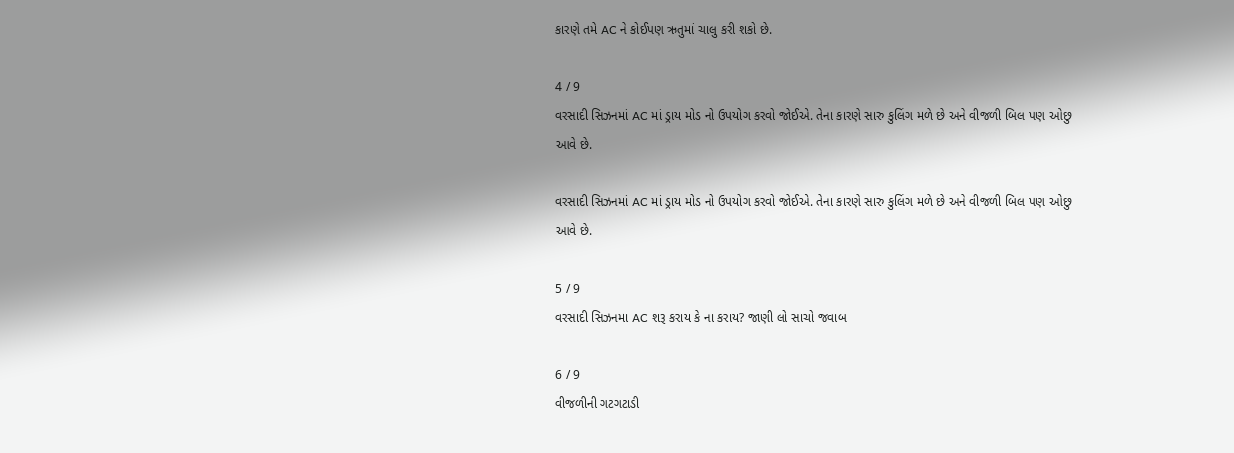કારણે તમે AC ને કોઈપણ ઋતુમાં ચાલુ કરી શકો છે.

4 / 9
વરસાદી સિઝનમાં AC માં ડ્રાય મોડ નો ઉપયોગ કરવો જોઈએ. તેના કારણે સારુ કુલિંગ મળે છે અને વીજળી બિલ પણ ઓછુ આવે છે.

વરસાદી સિઝનમાં AC માં ડ્રાય મોડ નો ઉપયોગ કરવો જોઈએ. તેના કારણે સારુ કુલિંગ મળે છે અને વીજળી બિલ પણ ઓછુ આવે છે.

5 / 9
વરસાદી સિઝનમા AC શરૂ કરાય કે ના કરાય? જાણી લો સાચો જવાબ

6 / 9
વીજળીની ગટગટાડી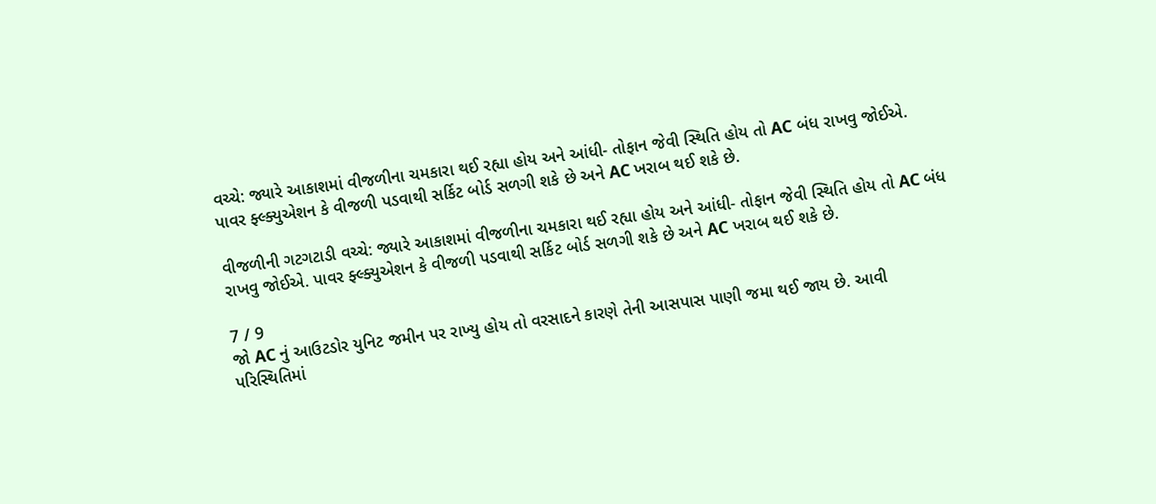વચ્ચે: જ્યારે આકાશમાં વીજળીના ચમકારા થઈ રહ્યા હોય અને આંધી- તોફાન જેવી સ્થિતિ હોય તો AC બંધ રાખવુ જોઈએ. પાવર ફ્લ્ક્યુએશન કે વીજળી પડવાથી સર્કિટ બોર્ડ સળગી શકે છે અને AC ખરાબ થઈ શકે છે.

વીજળીની ગટગટાડી વચ્ચે: જ્યારે આકાશમાં વીજળીના ચમકારા થઈ રહ્યા હોય અને આંધી- તોફાન જેવી સ્થિતિ હોય તો AC બંધ રાખવુ જોઈએ. પાવર ફ્લ્ક્યુએશન કે વીજળી પડવાથી સર્કિટ બોર્ડ સળગી શકે છે અને AC ખરાબ થઈ શકે છે.

7 / 9
જો AC નું આઉટડોર યુનિટ જમીન પર રાખ્યુ હોય તો વરસાદને કારણે તેની આસપાસ પાણી જમા થઈ જાય છે. આવી પરિસ્થિતિમાં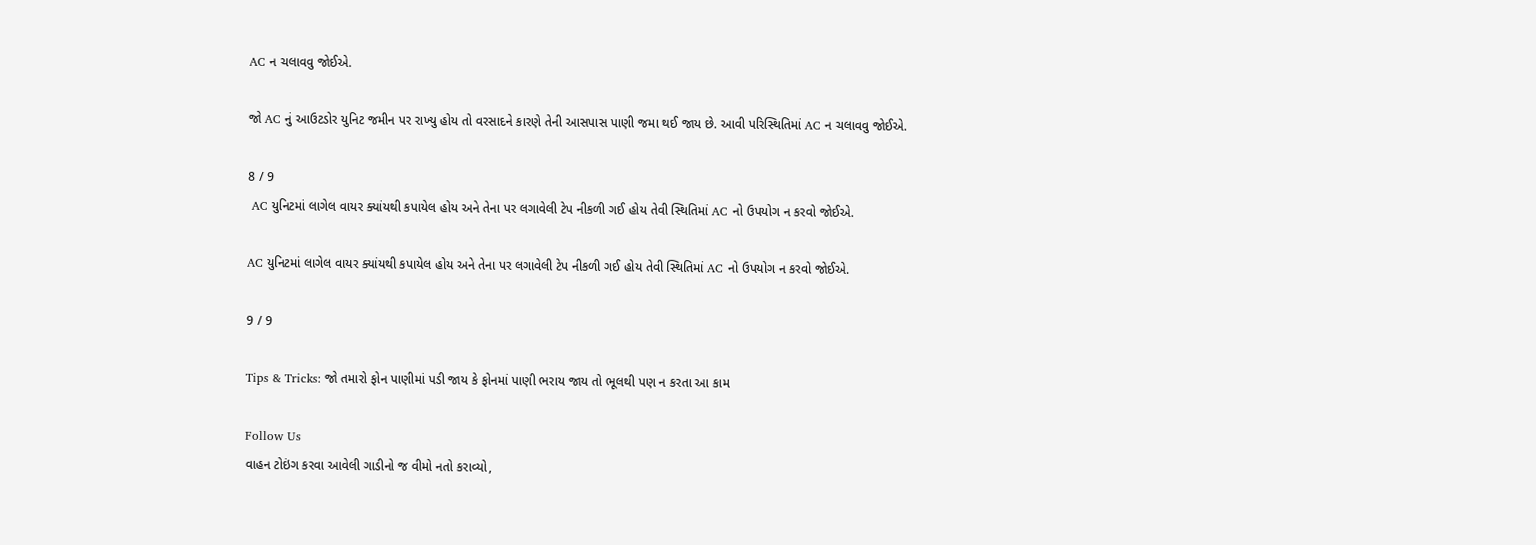AC ન ચલાવવુ જોઈએ.

જો AC નું આઉટડોર યુનિટ જમીન પર રાખ્યુ હોય તો વરસાદને કારણે તેની આસપાસ પાણી જમા થઈ જાય છે. આવી પરિસ્થિતિમાં AC ન ચલાવવુ જોઈએ.

8 / 9
 AC યુનિટમાં લાગેલ વાયર ક્યાંયથી કપાયેલ હોય અને તેના પર લગાવેલી ટેપ નીકળી ગઈ હોય તેવી સ્થિતિમાં AC નો ઉપયોગ ન કરવો જોઈએ.

AC યુનિટમાં લાગેલ વાયર ક્યાંયથી કપાયેલ હોય અને તેના પર લગાવેલી ટેપ નીકળી ગઈ હોય તેવી સ્થિતિમાં AC નો ઉપયોગ ન કરવો જોઈએ.

9 / 9

Tips & Tricks: જો તમારો ફોન પાણીમાં પડી જાય કે ફોનમાં પાણી ભરાય જાય તો ભૂલથી પણ ન કરતા આ કામ

Follow Us
વાહન ટોઇંગ કરવા આવેલી ગાડીનો જ વીમો નતો કરાવ્યો,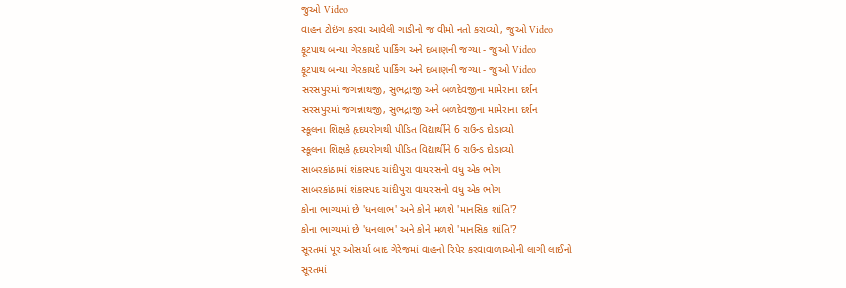જુઓ Video
વાહન ટોઇંગ કરવા આવેલી ગાડીનો જ વીમો નતો કરાવ્યો, જુઓ Video
ફૂટપાથ બન્યા ગેરકાયદે પાર્કિંગ અને દબાણની જગ્યા - જુઓ Video
ફૂટપાથ બન્યા ગેરકાયદે પાર્કિંગ અને દબાણની જગ્યા - જુઓ Video
સરસપુરમાં જગન્નાથજી, સુભદ્રાજી અને બળદેવજીના મામેરાના દર્શન
સરસપુરમાં જગન્નાથજી, સુભદ્રાજી અને બળદેવજીના મામેરાના દર્શન
સ્કૂલના શિક્ષકે હૃદયરોગથી પીડિત વિદ્યાર્થીને 6 રાઉન્ડ દોડાવ્યો
સ્કૂલના શિક્ષકે હૃદયરોગથી પીડિત વિદ્યાર્થીને 6 રાઉન્ડ દોડાવ્યો
સાબરકાંઠામાં શંકાસ્પદ ચાંદીપુરા વાયરસનો વધુ એક ભોગ
સાબરકાંઠામાં શંકાસ્પદ ચાંદીપુરા વાયરસનો વધુ એક ભોગ
કોના ભાગ્યમાં છે 'ધનલાભ' અને કોને મળશે 'માનસિક શાંતિ'?
કોના ભાગ્યમાં છે 'ધનલાભ' અને કોને મળશે 'માનસિક શાંતિ'?
સૂરતમાં પૂર ઓસર્યા બાદ ગેરેજમાં વાહનો રિપેર કરવાવાળાઓની લાગી લાઈનો
સૂરતમાં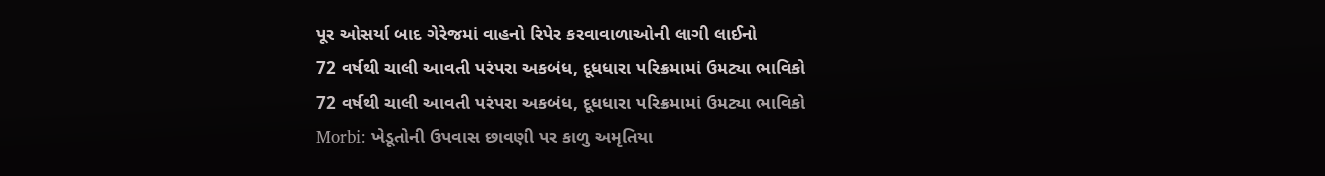પૂર ઓસર્યા બાદ ગેરેજમાં વાહનો રિપેર કરવાવાળાઓની લાગી લાઈનો
72 વર્ષથી ચાલી આવતી પરંપરા અકબંધ, દૂધધારા પરિક્રમામાં ઉમટ્યા ભાવિકો
72 વર્ષથી ચાલી આવતી પરંપરા અકબંધ, દૂધધારા પરિક્રમામાં ઉમટ્યા ભાવિકો
Morbi: ખેડૂતોની ઉપવાસ છાવણી પર કાળુ અમૃતિયા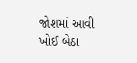જોશમાં આવી ખોઈ બેઠા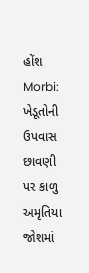હોંશ
Morbi: ખેડૂતોની ઉપવાસ છાવણી પર કાળુ અમૃતિયા જોશમાં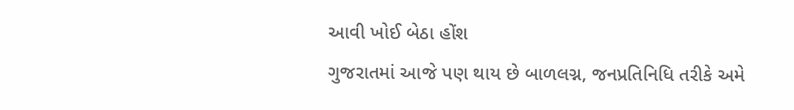આવી ખોઈ બેઠા હોંશ
ગુજરાતમાં આજે પણ થાય છે બાળલગ્ન, જનપ્રતિનિધિ તરીકે અમે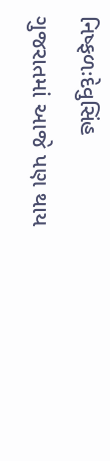નિષ્ફળઃદેવુસિંહ
ગુજરાતમાં આજે પણ થાય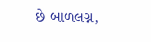છે બાળલગ્ન,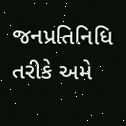જનપ્રતિનિધિ તરીકે અમે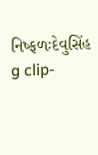નિષ્ફળઃદેવુસિંહ
g clip-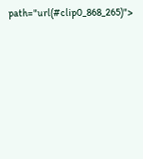path="url(#clip0_868_265)">